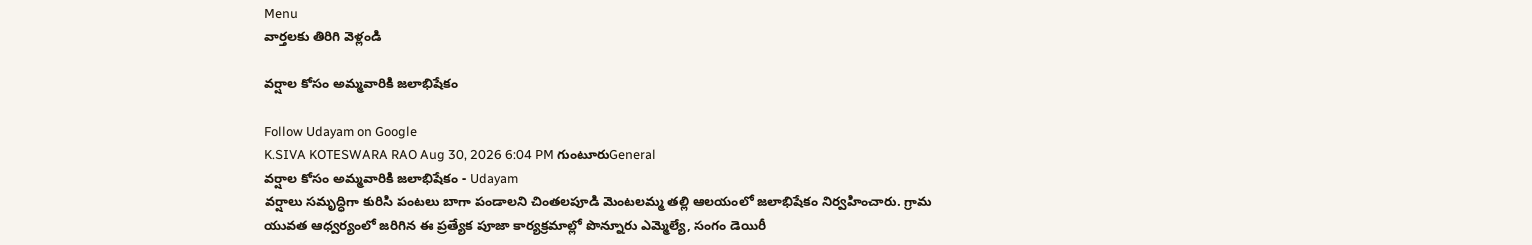Menu
వార్తలకు తిరిగి వెళ్లండి

వర్షాల కోసం అమ్మవారికి జలాభిషేకం

Follow Udayam on Google
K.SIVA KOTESWARA RAO Aug 30, 2026 6:04 PM గుంటూరుGeneral
వర్షాల కోసం అమ్మవారికి జలాభిషేకం - Udayam
వర్షాలు సమృద్ధిగా కురిసి పంటలు బాగా పండాలని చింతలపూడి మెంటలమ్మ తల్లి ఆలయంలో జలాభిషేకం నిర్వహించారు. గ్రామ యువత ఆధ్వర్యంలో జరిగిన ఈ ప్రత్యేక పూజా కార్యక్రమాల్లో పొన్నూరు ఎమ్మెల్యే, సంగం డెయిరీ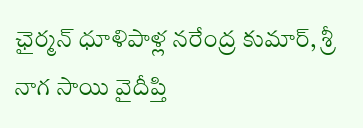ఛైర్మన్ ధూళిపాళ్ల నరేంద్ర కుమార్, శ్రీ నాగ సాయి వైదీప్తి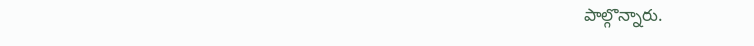పాల్గొన్నారు.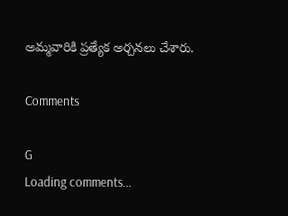అమ్మవారికి ప్రత్యేక అర్చనలు చేశారు.

Comments

G
Loading comments...